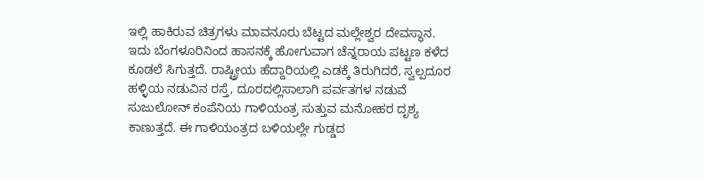ಇಲ್ಲಿ ಹಾಕಿರುವ ಚಿತ್ರಗಳು ಮಾವನೂರು ಬೆಟ್ಟದ ಮಲ್ಲೇಶ್ವರ ದೇವಸ್ಥಾನ. ಇದು ಬೆಂಗಳೂರಿನಿಂದ ಹಾಸನಕ್ಕೆ ಹೋಗುವಾಗ ಚೆನ್ನರಾಯ ಪಟ್ಟಣ ಕಳೆದ ಕೂಡಲೆ ಸಿಗುತ್ತದೆ. ರಾಷ್ಟ್ರೀಯ ಹೆದ್ದಾರಿಯಲ್ಲಿ ಎಡಕ್ಕೆ ತಿರುಗಿದರೆ, ಸ್ವಲ್ಪದೂರ ಹಳ್ಳಿಯ ನಡುವಿನ ರಸ್ತೆ, ದೂರದಲ್ಲಿಸಾಲಾಗಿ ಪರ್ವತಗಳ ನಡುವೆ ಸುಜುಲೋನ್ ಕಂಪೆನಿಯ ಗಾಳಿಯಂತ್ರ ಸುತ್ತುವ ಮನೋಹರ ದೃಶ್ಯ ಕಾಣುತ್ತದೆ. ಈ ಗಾಳಿಯಂತ್ರದ ಬಳಿಯಲ್ಲೇ ಗುಡ್ಡದ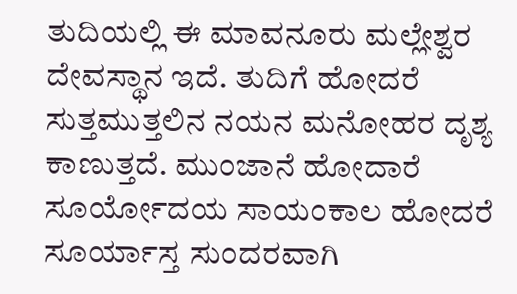ತುದಿಯಲ್ಲಿ ಈ ಮಾವನೂರು ಮಲ್ಲೇಶ್ವರ ದೇವಸ್ಥಾನ ಇದೆ. ತುದಿಗೆ ಹೋದರೆ ಸುತ್ತಮುತ್ತಲಿನ ನಯನ ಮನೋಹರ ದೃಶ್ಯ ಕಾಣುತ್ತದೆ. ಮುಂಜಾನೆ ಹೋದಾರೆ ಸೂರ್ಯೋದಯ ಸಾಯಂಕಾಲ ಹೋದರೆ ಸೂರ್ಯಾಸ್ತ ಸುಂದರವಾಗಿ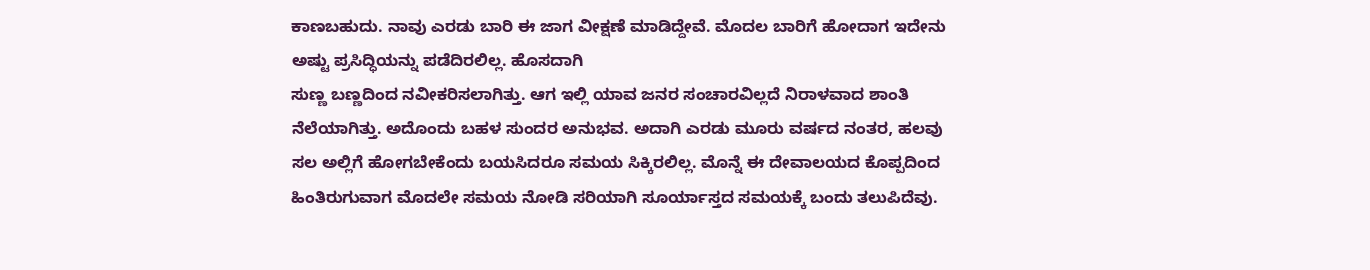ಕಾಣಬಹುದು. ನಾವು ಎರಡು ಬಾರಿ ಈ ಜಾಗ ವೀಕ್ಷಣೆ ಮಾಡಿದ್ದೇವೆ. ಮೊದಲ ಬಾರಿಗೆ ಹೋದಾಗ ಇದೇನು ಅಷ್ಟು ಪ್ರಸಿದ್ಧಿಯನ್ನು ಪಡೆದಿರಲಿಲ್ಲ. ಹೊಸದಾಗಿ
ಸುಣ್ಣ ಬಣ್ಣದಿಂದ ನವೀಕರಿಸಲಾಗಿತ್ತು. ಆಗ ಇಲ್ಲಿ ಯಾವ ಜನರ ಸಂಚಾರವಿಲ್ಲದೆ ನಿರಾಳವಾದ ಶಾಂತಿ ನೆಲೆಯಾಗಿತ್ತು. ಅದೊಂದು ಬಹಳ ಸುಂದರ ಅನುಭವ. ಅದಾಗಿ ಎರಡು ಮೂರು ವರ್ಷದ ನಂತರ, ಹಲವು ಸಲ ಅಲ್ಲಿಗೆ ಹೋಗಬೇಕೆಂದು ಬಯಸಿದರೂ ಸಮಯ ಸಿಕ್ಕಿರಲಿಲ್ಲ. ಮೊನ್ನೆ ಈ ದೇವಾಲಯದ ಕೊಪ್ಪದಿಂದ ಹಿಂತಿರುಗುವಾಗ ಮೊದಲೇ ಸಮಯ ನೋಡಿ ಸರಿಯಾಗಿ ಸೂರ್ಯಾಸ್ತದ ಸಮಯಕ್ಕೆ ಬಂದು ತಲುಪಿದೆವು.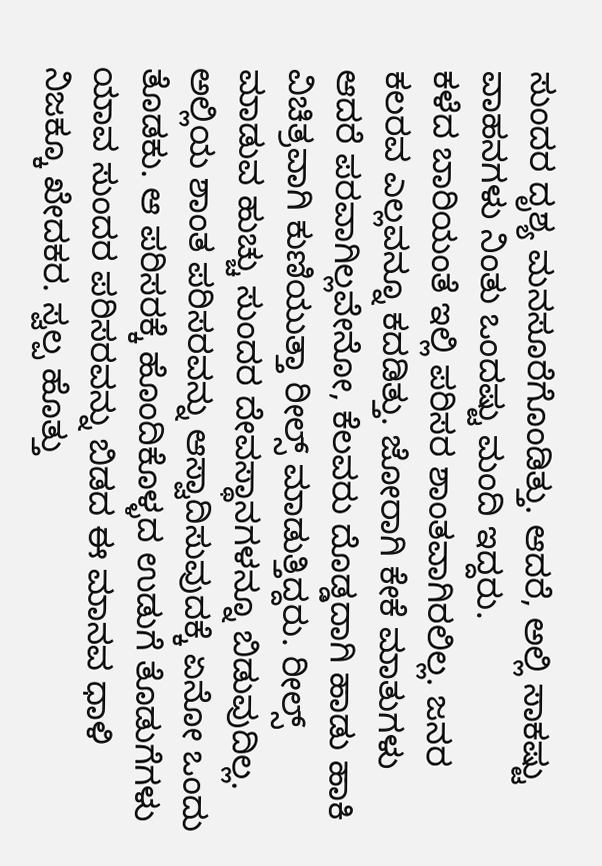ಸುಂದರ ದೃಶ್ಯ ಮನಸೂರೆಗೊಂಡಿತ್ತು. ಆದರೆ, ಅಲ್ಲಿ ಸಾಕಷ್ಟು ವಾಹನಗಳು ನಿಂತು ಒಂದಷ್ಟು ಮಂದಿ ಇದ್ದರು.
ಕಳೆದ ಬಾರಿಯಂತೆ ಇಲ್ಲಿ ಪರಿಸರ ಶಾಂತವಾಗಿರಲಿಲ್ಲ. ಜನರ ಕಲರವ ಎಲ್ಲವನ್ನೂ ಕದಡಿತ್ತು. ಜೋರಾಗಿ ಕೇಕೆ ಮಾತುಗಳು ಆದರೆ ಪರವಾಗಿಲ್ಲವೇನೋ, ಕೆಲವರು ದೊಡ್ಡದಾಗಿ ಹಾಡು ಹಾಕಿ ವಿಚಿತ್ರವಾಗಿ ಕುಣಿಯುತ್ತಾ ರೀಲ್ಸ್ ಮಾಡುತ್ತಿದ್ದರು. ರೀಲ್ಸ್ ಮಾಡುವ ಹುಚ್ಚು ಸುಂದರ ದೇವಸ್ಥಾನಗಳನ್ನೂ ಬಿಡುವುದಿಲ್ಲ. ಅಲ್ಲಿಯ ಶಾಂತ ಪರಿಸರವನ್ನು ಆಸ್ವಾದಿಸುವುದಕ್ಕೆ ಏನೋ ಒಂದು ತೊಡಕು. ಆ ಪರಿಸರಕ್ಕೆ ಹೊಂದಿಕೊಳ್ಳದ ಉಡುಗೆ ತೊಡುಗೆಗಳು ಯಾವ ಸುಂದರ ಪರಿಸರವನ್ನು ಬಿಡದ ಈ ಮಾನವ ಧಾಳಿ ನಿಜಕ್ಕೂ ಖೇದಕರ. ಸ್ವಲ್ಪ ಹೊತ್ತು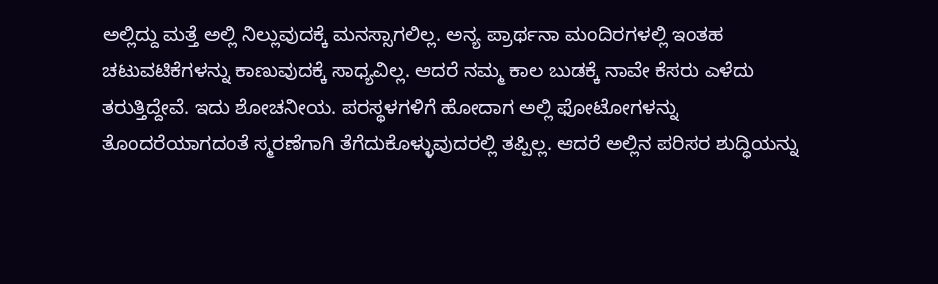ಅಲ್ಲಿದ್ದು ಮತ್ತೆ ಅಲ್ಲಿ ನಿಲ್ಲುವುದಕ್ಕೆ ಮನಸ್ಸಾಗಲಿಲ್ಲ. ಅನ್ಯ ಪ್ರಾರ್ಥನಾ ಮಂದಿರಗಳಲ್ಲಿ ಇಂತಹ ಚಟುವಟಿಕೆಗಳನ್ನು ಕಾಣುವುದಕ್ಕೆ ಸಾಧ್ಯವಿಲ್ಲ. ಆದರೆ ನಮ್ಮ ಕಾಲ ಬುಡಕ್ಕೆ ನಾವೇ ಕೆಸರು ಎಳೆದು ತರುತ್ತಿದ್ದೇವೆ. ಇದು ಶೋಚನೀಯ. ಪರಸ್ಥಳಗಳಿಗೆ ಹೋದಾಗ ಅಲ್ಲಿ ಫೋಟೋಗಳನ್ನು ತೊಂದರೆಯಾಗದಂತೆ ಸ್ಮರಣೆಗಾಗಿ ತೆಗೆದುಕೊಳ್ಳುವುದರಲ್ಲಿ ತಪ್ಪಿಲ್ಲ. ಆದರೆ ಅಲ್ಲಿನ ಪರಿಸರ ಶುದ್ಧಿಯನ್ನು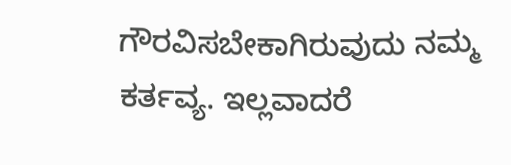ಗೌರವಿಸಬೇಕಾಗಿರುವುದು ನಮ್ಮ ಕರ್ತವ್ಯ. ಇಲ್ಲವಾದರೆ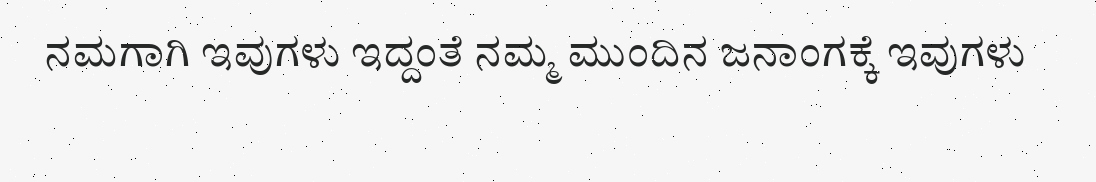ನಮಗಾಗಿ ಇವುಗಳು ಇದ್ದಂತೆ ನಮ್ಮ ಮುಂದಿನ ಜನಾಂಗಕ್ಕೆ ಇವುಗಳು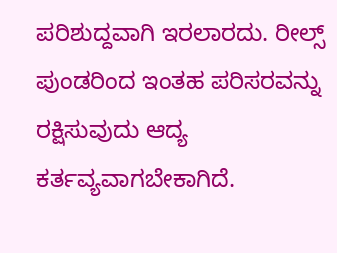ಪರಿಶುದ್ದವಾಗಿ ಇರಲಾರದು. ರೀಲ್ಸ್ ಪುಂಡರಿಂದ ಇಂತಹ ಪರಿಸರವನ್ನು ರಕ್ಷಿಸುವುದು ಆದ್ಯ ಕರ್ತವ್ಯವಾಗಬೇಕಾಗಿದೆ.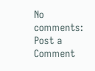No comments:
Post a Comment